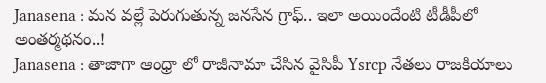Janasena : మన వల్లే పెరుగుతున్న జనసేన గ్రాఫ్.. ఇలా అయిందేంటి టీడీపీలో అంతర్మథనం..!
Janasena : తాజాగా ఆంధ్రా లో రాజీనామా చేసిన వైసిపీ Ysrcp నేతలు రాజకియాలు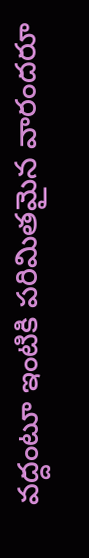వద్దంటూ ఇంటికి పరిమితమైన వారందరూ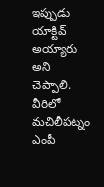ఇప్పుడు యాక్టివ్ అయ్యారు అని చెప్పాలి. వీరిలో మచిలీపట్నం ఎంపీ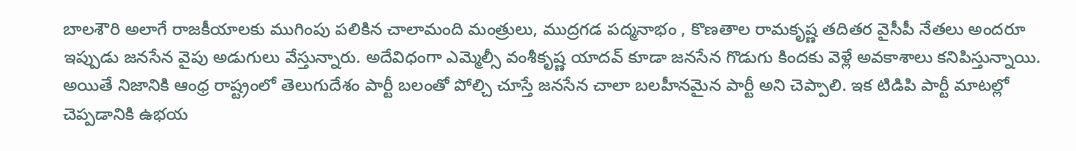బాలశౌరి అలాగే రాజకీయాలకు ముగింపు పలికిన చాలామంది మంత్రులు, ముద్రగడ పద్మనాభం , కొణతాల రామకృష్ణ తదితర వైసీపీ నేతలు అందరూ ఇప్పుడు జనసేన వైపు అడుగులు వేస్తున్నారు. అదేవిధంగా ఎమ్మెల్సీ వంశీకృష్ణ యాదవ్ కూడా జనసేన గొడుగు కిందకు వెళ్లే అవకాశాలు కనిపిస్తున్నాయి. అయితే నిజానికి ఆంధ్ర రాష్ట్రంలో తెలుగుదేశం పార్టీ బలంతో పోల్చి చూస్తే జనసేన చాలా బలహీనమైన పార్టీ అని చెప్పాలి. ఇక టిడిపి పార్టీ మాటల్లో చెప్పడానికి ఉభయ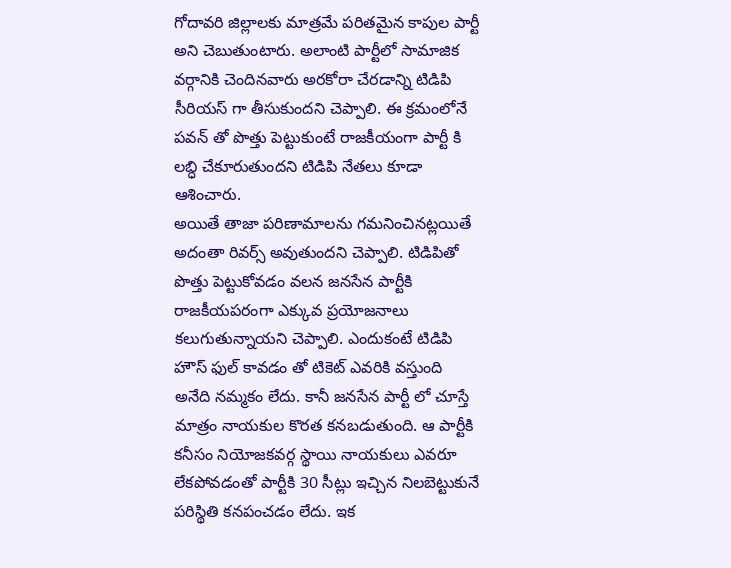గోదావరి జిల్లాలకు మాత్రమే పరితమైన కాపుల పార్టీ అని చెబుతుంటారు. అలాంటి పార్టీలో సామాజిక వర్గానికి చెందినవారు అరకోరా చేరడాన్ని టిడిపి సీరియస్ గా తీసుకుందని చెప్పాలి. ఈ క్రమంలోనే పవన్ తో పొత్తు పెట్టుకుంటే రాజకీయంగా పార్టీ కి లబ్ధి చేకూరుతుందని టిడిపి నేతలు కూడా ఆశించారు.
అయితే తాజా పరిణామాలను గమనించినట్లయితే అదంతా రివర్స్ అవుతుందని చెప్పాలి. టిడిపితో పొత్తు పెట్టుకోవడం వలన జనసేన పార్టీకి రాజకీయపరంగా ఎక్కువ ప్రయోజనాలు కలుగుతున్నాయని చెప్పాలి. ఎందుకంటే టిడిపి హౌస్ ఫుల్ కావడం తో టికెట్ ఎవరికి వస్తుంది అనేది నమ్మకం లేదు. కానీ జనసేన పార్టీ లో చూస్తే మాత్రం నాయకుల కొరత కనబడుతుంది. ఆ పార్టీకి కనీసం నియోజకవర్గ స్థాయి నాయకులు ఎవరూ లేకపోవడంతో పార్టీకి 30 సీట్లు ఇచ్చిన నిలబెట్టుకునే పరిస్థితి కనపంచడం లేదు. ఇక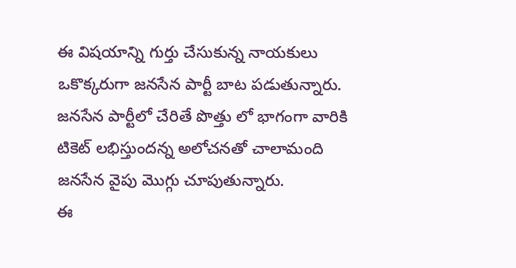ఈ విషయాన్ని గుర్తు చేసుకున్న నాయకులు ఒకొక్కరుగా జనసేన పార్టీ బాట పడుతున్నారు. జనసేన పార్టీలో చేరితే పొత్తు లో భాగంగా వారికి టికెట్ లభిస్తుందన్న అలోచనతో చాలామంది జనసేన వైపు మొగ్గు చూపుతున్నారు.
ఈ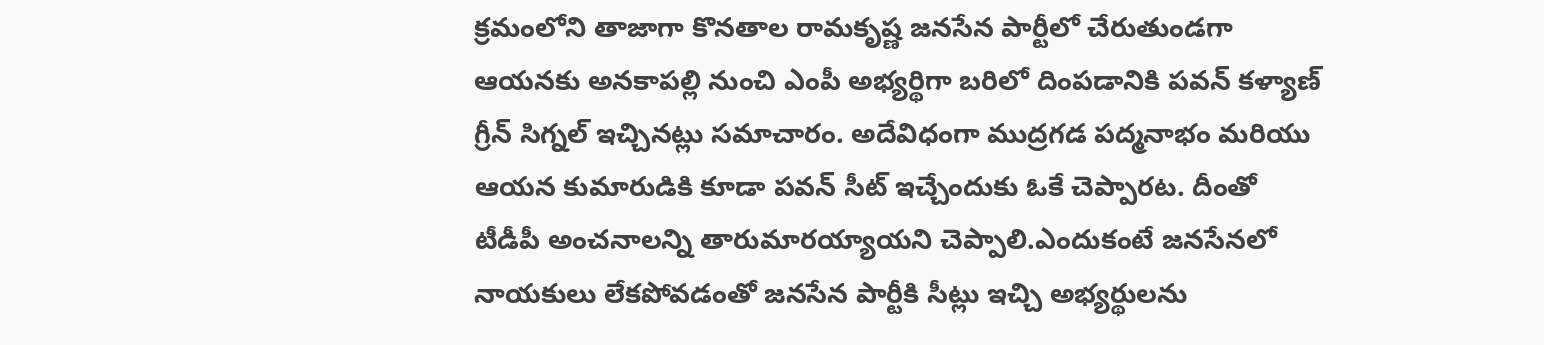క్రమంలోని తాజాగా కొనతాల రామకృష్ణ జనసేన పార్టీలో చేరుతుండగా ఆయనకు అనకాపల్లి నుంచి ఎంపీ అభ్యర్థిగా బరిలో దింపడానికి పవన్ కళ్యాణ్ గ్రీన్ సిగ్నల్ ఇచ్చినట్లు సమాచారం. అదేవిధంగా ముద్రగడ పద్మనాభం మరియు ఆయన కుమారుడికి కూడా పవన్ సీట్ ఇచ్చేందుకు ఓకే చెప్పారట. దీంతో టీడీపీ అంచనాలన్ని తారుమారయ్యాయని చెప్పాలి.ఎందుకంటే జనసేనలో నాయకులు లేకపోవడంతో జనసేన పార్టీకి సీట్లు ఇచ్చి అభ్యర్థులను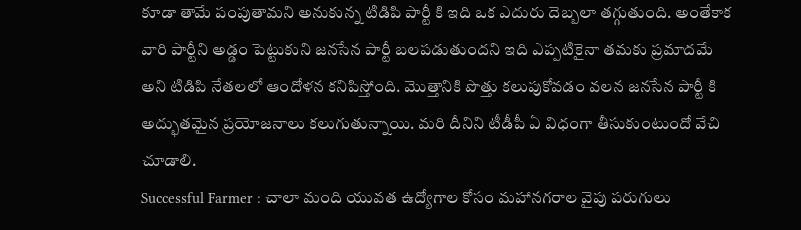కూడా తామే పంపుతామని అనుకున్న టిడిపి పార్టీ కి ఇది ఒక ఎదురు దెబ్బలా తగ్గుతుంది. అంతేకాక వారి పార్టీని అడ్డం పెట్టుకుని జనసేన పార్టీ బలపడుతుందని ఇది ఎప్పటికైనా తమకు ప్రమాదమే అని టిడిపి నేతలలో ఆందోళన కనిపిస్తోంది. మొత్తానికి పొత్తు కలుపుకోవడం వలన జనసేన పార్టీ కి అద్భుతమైన ప్రయోజనాలు కలుగుతున్నాయి. మరి దీనిని టీడీపీ ఏ విధంగా తీసుకుంటుందో వేచి చూడాలి.
Successful Farmer : చాలా మంది యువత ఉద్యోగాల కోసం మహానగరాల వైపు పరుగులు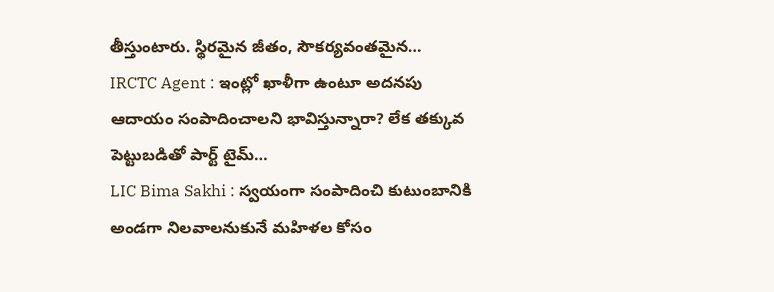తీస్తుంటారు. స్థిరమైన జీతం, సౌకర్యవంతమైన…
IRCTC Agent : ఇంట్లో ఖాళీగా ఉంటూ అదనపు ఆదాయం సంపాదించాలని భావిస్తున్నారా? లేక తక్కువ పెట్టుబడితో పార్ట్ టైమ్…
LIC Bima Sakhi : స్వయంగా సంపాదించి కుటుంబానికి అండగా నిలవాలనుకునే మహిళల కోసం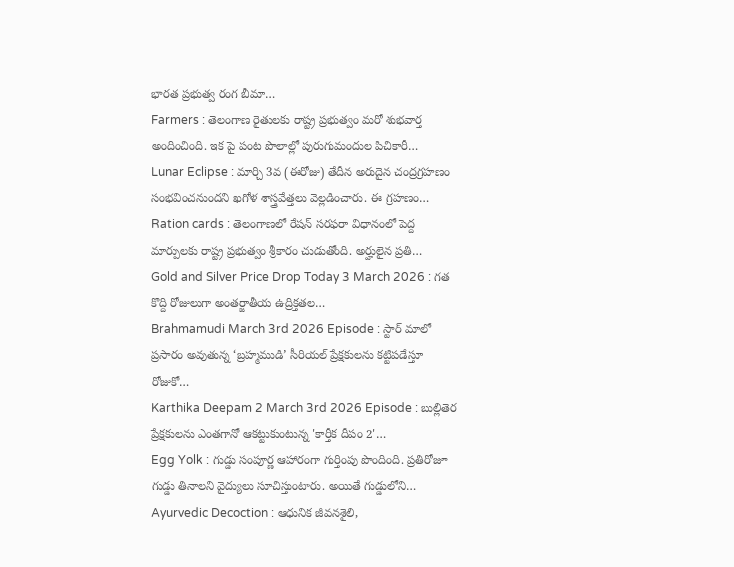భారత ప్రభుత్వ రంగ బీమా…
Farmers : తెలంగాణ రైతులకు రాష్ట్ర ప్రభుత్వం మరో శుభవార్త అందించింది. ఇక పై పంట పొలాల్లో పురుగుమందుల పిచికారీ…
Lunar Eclipse : మార్చి 3వ (ఈరోజు) తేదీన అరుదైన చంద్రగ్రహణం సంభవించనుందని ఖగోళ శాస్త్రవేత్తలు వెల్లడించారు. ఈ గ్రహణం…
Ration cards : తెలంగాణలో రేషన్ సరఫరా విధానంలో పెద్ద మార్పులకు రాష్ట్ర ప్రభుత్వం శ్రీకారం చుడుతోంది. అర్హులైన ప్రతి…
Gold and Silver Price Drop Today 3 March 2026 : గత కొద్ది రోజులుగా అంతర్జాతీయ ఉద్రిక్తతల…
Brahmamudi March 3rd 2026 Episode : స్టార్ మాలో ప్రసారం అవుతున్న ‘బ్రహ్మముడి’ సీరియల్ ప్రేక్షకులను కట్టిపడేస్తూ రోజుకో…
Karthika Deepam 2 March 3rd 2026 Episode : బుల్లితెర ప్రేక్షకులను ఎంతగానో ఆకట్టుకుంటున్న 'కార్తీక దీపం 2'…
Egg Yolk : గుడ్డు సంపూర్ణ ఆహారంగా గుర్తింపు పొందింది. ప్రతిరోజూ గుడ్డు తినాలని వైద్యులు సూచిస్తుంటారు. అయితే గుడ్డులోని…
Ayurvedic Decoction : ఆధునిక జీవనశైలి,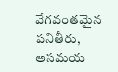వేగవంతమైన పనితీరు, అసమయ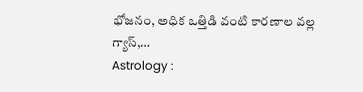భోజనం, అధిక ఒత్తిడి వంటి కారణాల వల్ల గ్యాస్,…
Astrology :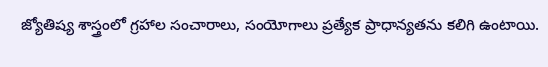జ్యోతిష్య శాస్త్రంలో గ్రహాల సంచారాలు, సంయోగాలు ప్రత్యేక ప్రాధాన్యతను కలిగి ఉంటాయి.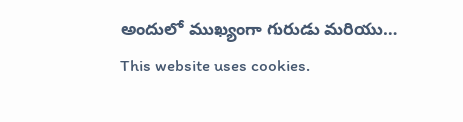అందులో ముఖ్యంగా గురుడు మరియు…
This website uses cookies.